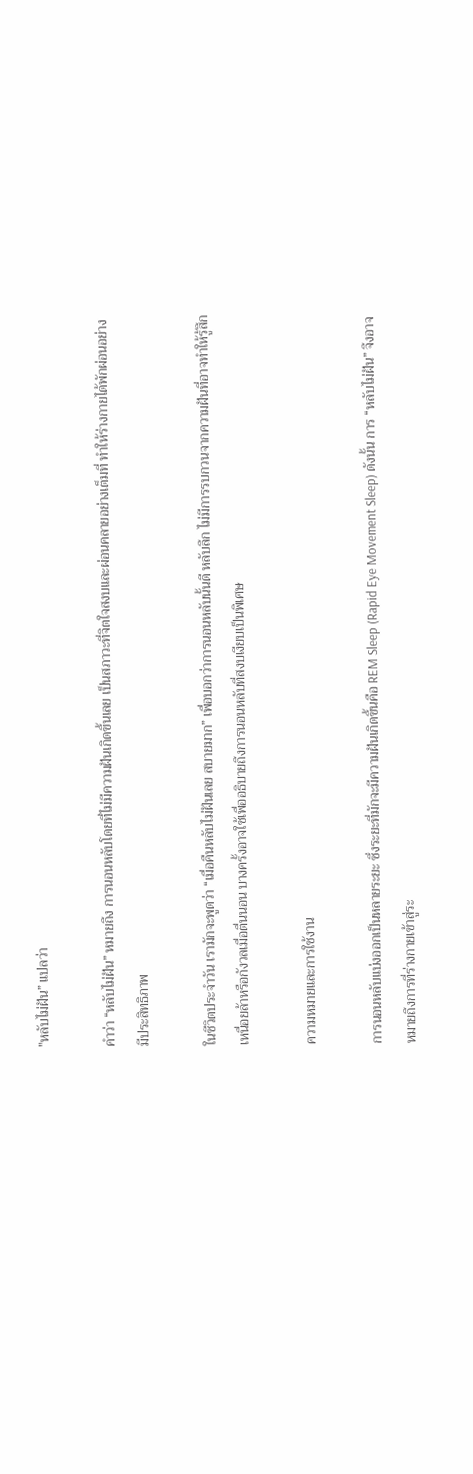"หลับไม่ฝัน” แปลว่า

คำว่า “หลับไม่ฝัน” หมายถึง การนอนหลับโดยที่ไม่มีความฝันเกิดขึ้นเลย เป็นสภาวะที่จิตใจสงบและผ่อนคลายอย่างเต็มที่ ทำให้ร่างกายได้พักผ่อนอย่างมีประสิทธิภาพ

ในชีวิตประจำวัน เรามักจะพูดว่า “เมื่อคืนหลับไม่ฝันเลย สบายมาก” เพื่อบอกว่าการนอนหลับนั้นดี หลับลึก ไม่มีการรบกวนจากความฝันที่อาจทำให้รู้สึกเหนื่อยล้าหรือกังวลเมื่อตื่นนอน บางครั้งอาจใช้เพื่ออธิบายถึงการนอนหลับที่สงบเงียบเป็นพิเศษ

ความหมายและการใช้งาน

การนอนหลับแบ่งออกเป็นหลายระยะ ซึ่งระยะที่มักจะมีความฝันเกิดขึ้นคือ REM Sleep (Rapid Eye Movement Sleep) ดังนั้น การ “หลับไม่ฝัน” จึงอาจหมายถึงการที่ร่างกายเข้าสู่ระ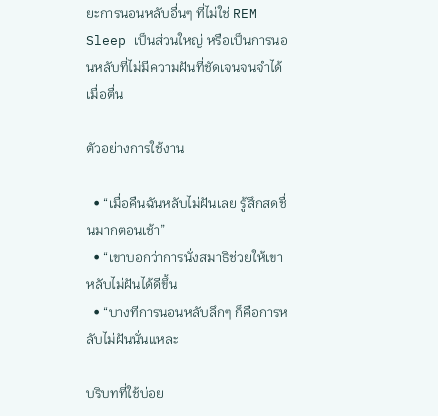ยะการนอนหลับอื่นๆ ที่ไม่ใช่ REM Sleep เป็นส่วนใหญ่ หรือเป็นการนอนหลับที่ไม่มีความฝันที่ชัดเจนจนจำได้เมื่อตื่น

ตัวอย่างการใช้งาน

  • “เมื่อคืนฉันหลับไม่ฝันเลย รู้สึกสดชื่นมากตอนเช้า”
  • “เขาบอกว่าการนั่งสมาธิช่วยให้เขาหลับไม่ฝันได้ดีขึ้น
  • “บางทีการนอนหลับลึกๆ ก็คือการหลับไม่ฝันนั่นแหละ

บริบทที่ใช้บ่อย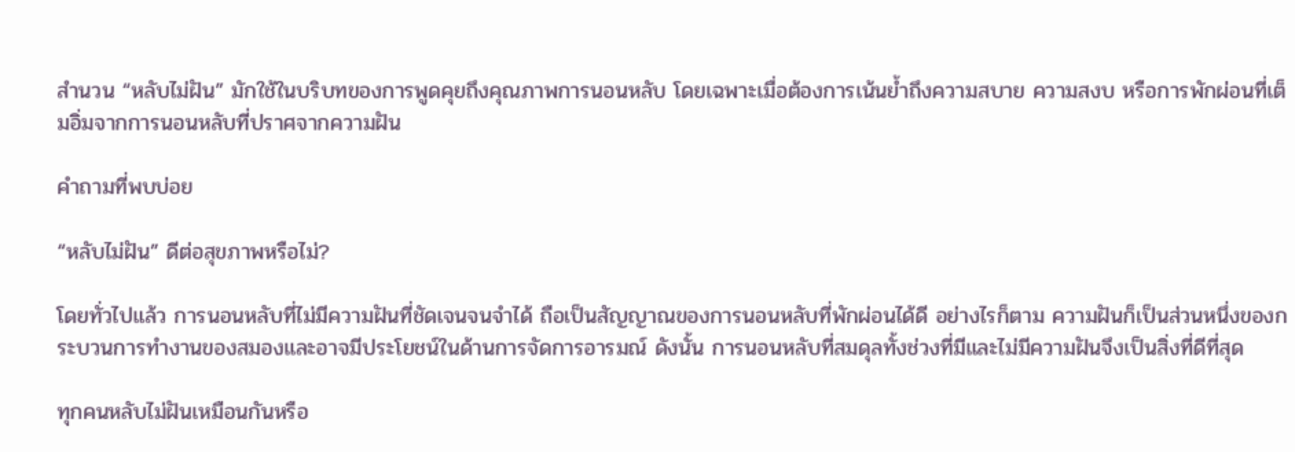สำนวน “หลับไม่ฝัน” มักใช้ในบริบทของการพูดคุยถึงคุณภาพการนอนหลับ โดยเฉพาะเมื่อต้องการเน้นย้ำถึงความสบาย ความสงบ หรือการพักผ่อนที่เต็มอิ่มจากการนอนหลับที่ปราศจากความฝัน

คำถามที่พบบ่อย

“หลับไม่ฝัน” ดีต่อสุขภาพหรือไม่?

โดยทั่วไปแล้ว การนอนหลับที่ไม่มีความฝันที่ชัดเจนจนจำได้ ถือเป็นสัญญาณของการนอนหลับที่พักผ่อนได้ดี อย่างไรก็ตาม ความฝันก็เป็นส่วนหนึ่งของกระบวนการทำงานของสมองและอาจมีประโยชน์ในด้านการจัดการอารมณ์ ดังนั้น การนอนหลับที่สมดุลทั้งช่วงที่มีและไม่มีความฝันจึงเป็นสิ่งที่ดีที่สุด

ทุกคนหลับไม่ฝันเหมือนกันหรือ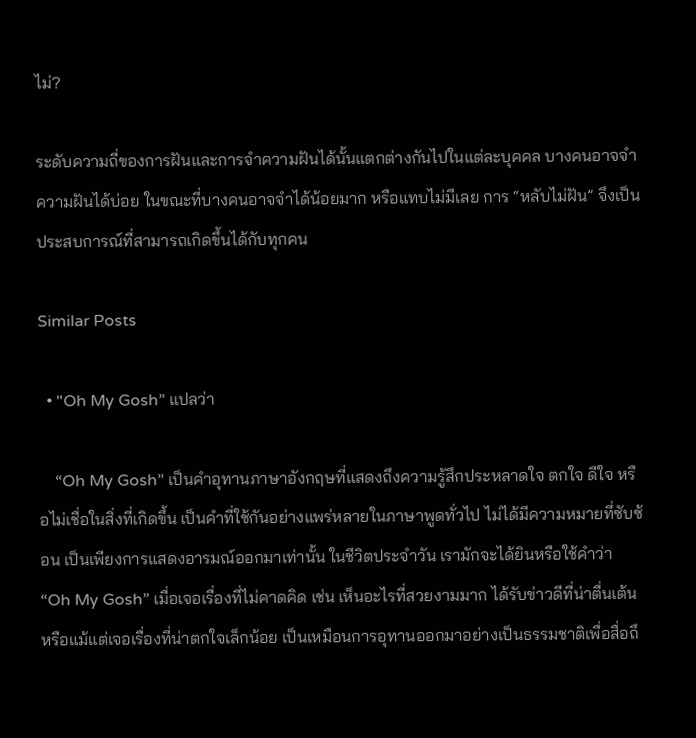ไม่?

ระดับความถี่ของการฝันและการจำความฝันได้นั้นแตกต่างกันไปในแต่ละบุคคล บางคนอาจจำความฝันได้บ่อย ในขณะที่บางคนอาจจำได้น้อยมาก หรือแทบไม่มีเลย การ “หลับไม่ฝัน” จึงเป็นประสบการณ์ที่สามารถเกิดขึ้นได้กับทุกคน

Similar Posts

  • "Oh My Gosh” แปลว่า

    “Oh My Gosh” เป็นคำอุทานภาษาอังกฤษที่แสดงถึงความรู้สึกประหลาดใจ ตกใจ ดีใจ หรือไม่เชื่อในสิ่งที่เกิดขึ้น เป็นคำที่ใช้กันอย่างแพร่หลายในภาษาพูดทั่วไป ไม่ได้มีความหมายที่ซับซ้อน เป็นเพียงการแสดงอารมณ์ออกมาเท่านั้น ในชีวิตประจำวัน เรามักจะได้ยินหรือใช้คำว่า “Oh My Gosh” เมื่อเจอเรื่องที่ไม่คาดคิด เช่น เห็นอะไรที่สวยงามมาก ได้รับข่าวดีที่น่าตื่นเต้น หรือแม้แต่เจอเรื่องที่น่าตกใจเล็กน้อย เป็นเหมือนการอุทานออกมาอย่างเป็นธรรมชาติเพื่อสื่อถึ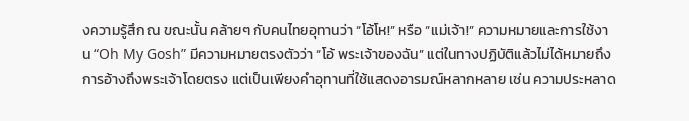งความรู้สึก ณ ขณะนั้น คล้ายๆ กับคนไทยอุทานว่า “โอ้โห!” หรือ “แม่เจ้า!” ความหมายและการใช้งาน “Oh My Gosh” มีความหมายตรงตัวว่า “โอ้ พระเจ้าของฉัน” แต่ในทางปฏิบัติแล้วไม่ได้หมายถึงการอ้างถึงพระเจ้าโดยตรง แต่เป็นเพียงคำอุทานที่ใช้แสดงอารมณ์หลากหลาย เช่น ความประหลาด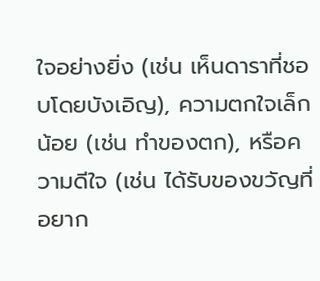ใจอย่างยิ่ง (เช่น เห็นดาราที่ชอบโดยบังเอิญ), ความตกใจเล็กน้อย (เช่น ทำของตก), หรือความดีใจ (เช่น ได้รับของขวัญที่อยาก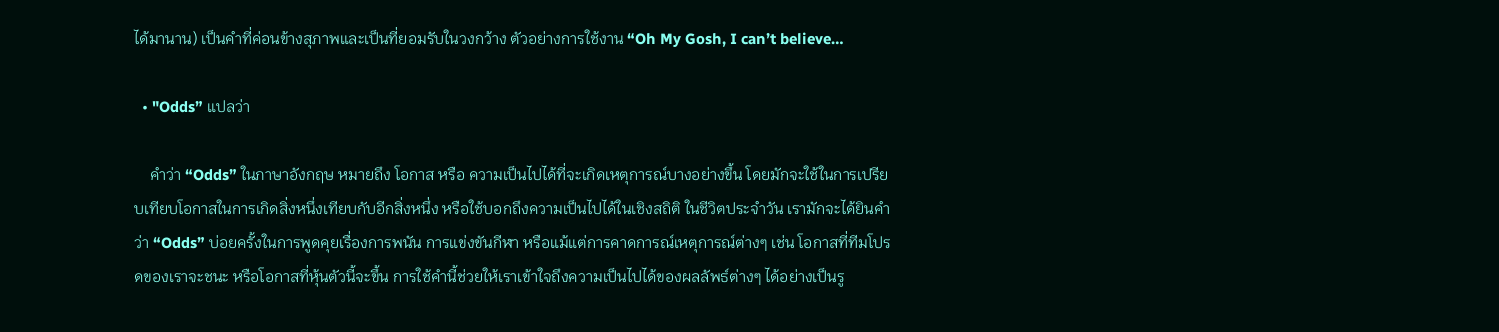ได้มานาน) เป็นคำที่ค่อนข้างสุภาพและเป็นที่ยอมรับในวงกว้าง ตัวอย่างการใช้งาน “Oh My Gosh, I can’t believe…

  • "Odds” แปลว่า

    คำว่า “Odds” ในภาษาอังกฤษ หมายถึง โอกาส หรือ ความเป็นไปได้ที่จะเกิดเหตุการณ์บางอย่างขึ้น โดยมักจะใช้ในการเปรียบเทียบโอกาสในการเกิดสิ่งหนึ่งเทียบกับอีกสิ่งหนึ่ง หรือใช้บอกถึงความเป็นไปได้ในเชิงสถิติ ในชีวิตประจำวัน เรามักจะได้ยินคำว่า “Odds” บ่อยครั้งในการพูดคุยเรื่องการพนัน การแข่งขันกีฬา หรือแม้แต่การคาดการณ์เหตุการณ์ต่างๆ เช่น โอกาสที่ทีมโปรดของเราจะชนะ หรือโอกาสที่หุ้นตัวนี้จะขึ้น การใช้คำนี้ช่วยให้เราเข้าใจถึงความเป็นไปได้ของผลลัพธ์ต่างๆ ได้อย่างเป็นรู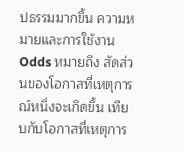ปธรรมมากขึ้น ความหมายและการใช้งาน Odds หมายถึง สัดส่วนของโอกาสที่เหตุการณ์หนึ่งจะเกิดขึ้น เทียบกับโอกาสที่เหตุการ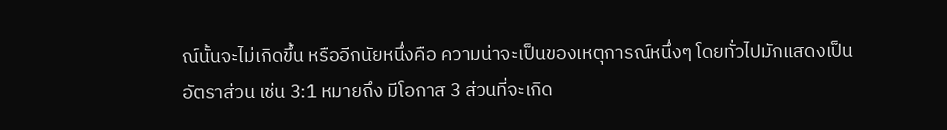ณ์นั้นจะไม่เกิดขึ้น หรืออีกนัยหนึ่งคือ ความน่าจะเป็นของเหตุการณ์หนึ่งๆ โดยทั่วไปมักแสดงเป็นอัตราส่วน เช่น 3:1 หมายถึง มีโอกาส 3 ส่วนที่จะเกิด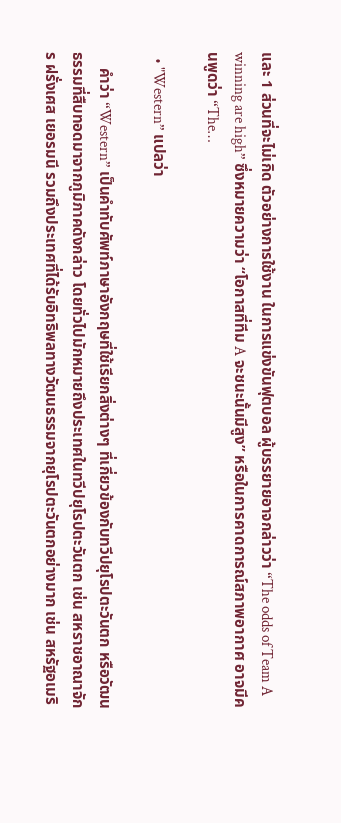และ 1 ส่วนที่จะไม่เกิด ตัวอย่างการใช้งาน ในการแข่งขันฟุตบอล ผู้บรรยายอาจกล่าวว่า “The odds of Team A winning are high” ซึ่งหมายความว่า “โอกาสที่ทีม A จะชนะนั้นมีสูง” หรือในการคาดการณ์สภาพอากาศ อาจมีคนพูดว่า “The…

  • "Western” แปลว่า

    คำว่า “Western” เป็นคำทับศัพท์ภาษาอังกฤษที่ใช้เรียกสิ่งต่างๆ ที่เกี่ยวข้องกับทวีปยุโรปตะวันตก หรือวัฒนธรรมที่สืบทอดมาจากภูมิภาคดังกล่าว โดยทั่วไปมักหมายถึงประเทศในทวีปยุโรปตะวันตก เช่น สหราชอาณาจักร ฝรั่งเศส เยอรมนี รวมถึงประเทศที่ได้รับอิทธิพลทางวัฒนธรรมจากยุโรปตะวันตกอย่างมาก เช่น สหรัฐอเมริ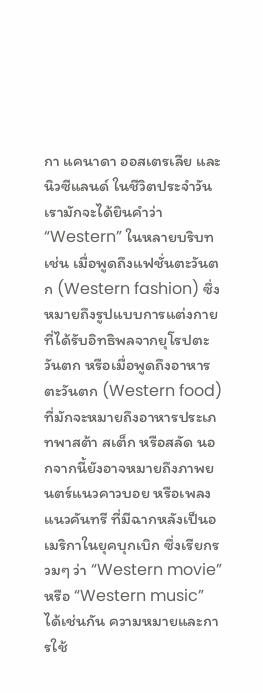กา แคนาดา ออสเตรเลีย และนิวซีแลนด์ ในชีวิตประจำวัน เรามักจะได้ยินคำว่า “Western” ในหลายบริบท เช่น เมื่อพูดถึงแฟชั่นตะวันตก (Western fashion) ซึ่งหมายถึงรูปแบบการแต่งกายที่ได้รับอิทธิพลจากยุโรปตะวันตก หรือเมื่อพูดถึงอาหารตะวันตก (Western food) ที่มักจะหมายถึงอาหารประเภทพาสต้า สเต็ก หรือสลัด นอกจากนี้ยังอาจหมายถึงภาพยนตร์แนวคาวบอย หรือเพลงแนวคันทรี ที่มีฉากหลังเป็นอเมริกาในยุคบุกเบิก ซึ่งเรียกรวมๆ ว่า “Western movie” หรือ “Western music” ได้เช่นกัน ความหมายและการใช้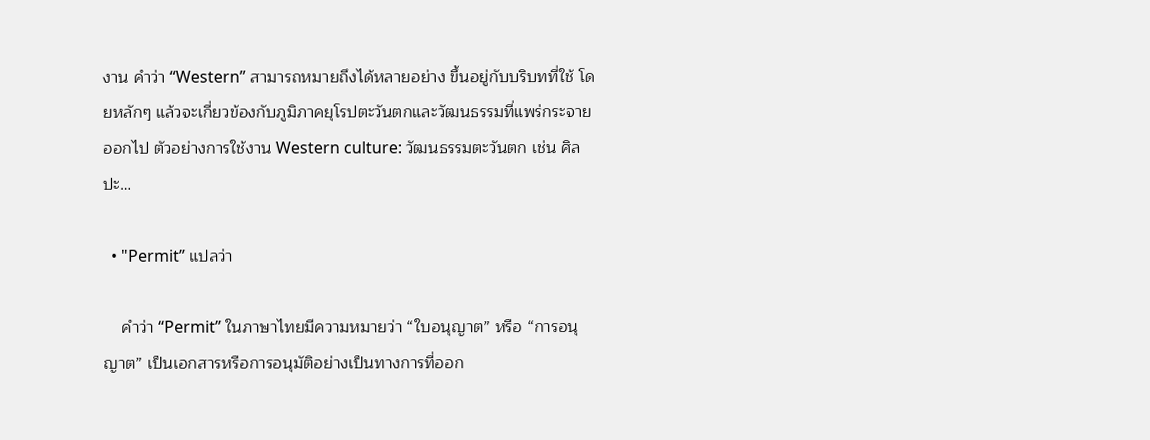งาน คำว่า “Western” สามารถหมายถึงได้หลายอย่าง ขึ้นอยู่กับบริบทที่ใช้ โดยหลักๆ แล้วจะเกี่ยวข้องกับภูมิภาคยุโรปตะวันตกและวัฒนธรรมที่แพร่กระจายออกไป ตัวอย่างการใช้งาน Western culture: วัฒนธรรมตะวันตก เช่น ศิลปะ…

  • "Permit” แปลว่า

    คำว่า “Permit” ในภาษาไทยมีความหมายว่า “ใบอนุญาต” หรือ “การอนุญาต” เป็นเอกสารหรือการอนุมัติอย่างเป็นทางการที่ออก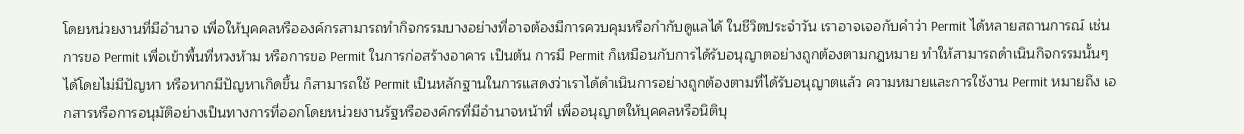โดยหน่วยงานที่มีอำนาจ เพื่อให้บุคคลหรือองค์กรสามารถทำกิจกรรมบางอย่างที่อาจต้องมีการควบคุมหรือกำกับดูแลได้ ในชีวิตประจำวัน เราอาจเจอกับคำว่า Permit ได้หลายสถานการณ์ เช่น การขอ Permit เพื่อเข้าพื้นที่หวงห้าม หรือการขอ Permit ในการก่อสร้างอาคาร เป็นต้น การมี Permit ก็เหมือนกับการได้รับอนุญาตอย่างถูกต้องตามกฎหมาย ทำให้สามารถดำเนินกิจกรรมนั้นๆ ได้โดยไม่มีปัญหา หรือหากมีปัญหาเกิดขึ้น ก็สามารถใช้ Permit เป็นหลักฐานในการแสดงว่าเราได้ดำเนินการอย่างถูกต้องตามที่ได้รับอนุญาตแล้ว ความหมายและการใช้งาน Permit หมายถึง เอกสารหรือการอนุมัติอย่างเป็นทางการที่ออกโดยหน่วยงานรัฐหรือองค์กรที่มีอำนาจหน้าที่ เพื่ออนุญาตให้บุคคลหรือนิติบุ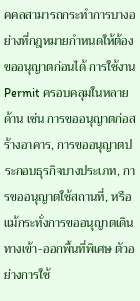คคลสามารถกระทำการบางอย่างที่กฎหมายกำหนดให้ต้องขออนุญาตก่อนได้ การใช้งาน Permit ครอบคลุมในหลายด้าน เช่น การขออนุญาตก่อสร้างอาคาร, การขออนุญาตประกอบธุรกิจบางประเภท, การขออนุญาตใช้สถานที่, หรือแม้กระทั่งการขออนุญาตเดินทางเข้า-ออกพื้นที่พิเศษ ตัวอย่างการใช้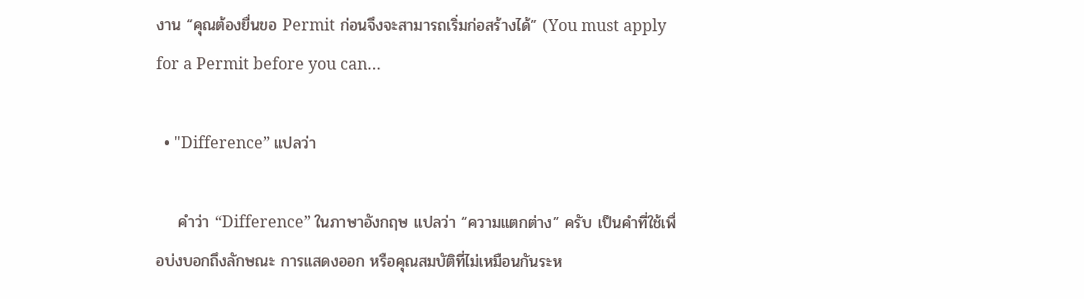งาน “คุณต้องยื่นขอ Permit ก่อนจึงจะสามารถเริ่มก่อสร้างได้” (You must apply for a Permit before you can…

  • "Difference” แปลว่า

    คำว่า “Difference” ในภาษาอังกฤษ แปลว่า “ความแตกต่าง” ครับ เป็นคำที่ใช้เพื่อบ่งบอกถึงลักษณะ การแสดงออก หรือคุณสมบัติที่ไม่เหมือนกันระห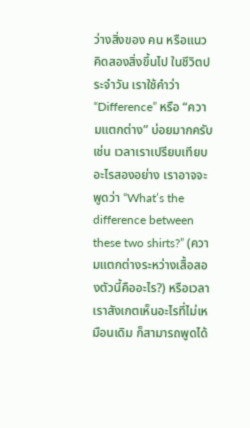ว่างสิ่งของ คน หรือแนวคิดสองสิ่งขึ้นไป ในชีวิตประจำวัน เราใช้คำว่า “Difference” หรือ “ความแตกต่าง” บ่อยมากครับ เช่น เวลาเราเปรียบเทียบอะไรสองอย่าง เราอาจจะพูดว่า “What’s the difference between these two shirts?” (ความแตกต่างระหว่างเสื้อสองตัวนี้คืออะไร?) หรือเวลาเราสังเกตเห็นอะไรที่ไม่เหมือนเดิม ก็สามารถพูดได้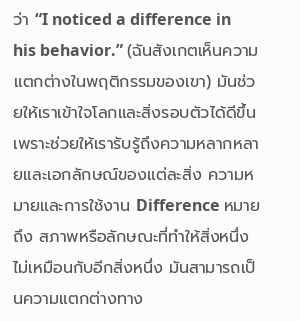ว่า “I noticed a difference in his behavior.” (ฉันสังเกตเห็นความแตกต่างในพฤติกรรมของเขา) มันช่วยให้เราเข้าใจโลกและสิ่งรอบตัวได้ดีขึ้น เพราะช่วยให้เรารับรู้ถึงความหลากหลายและเอกลักษณ์ของแต่ละสิ่ง ความหมายและการใช้งาน Difference หมายถึง สภาพหรือลักษณะที่ทำให้สิ่งหนึ่งไม่เหมือนกับอีกสิ่งหนึ่ง มันสามารถเป็นความแตกต่างทาง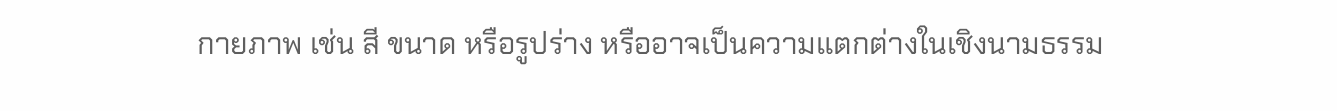กายภาพ เช่น สี ขนาด หรือรูปร่าง หรืออาจเป็นความแตกต่างในเชิงนามธรรม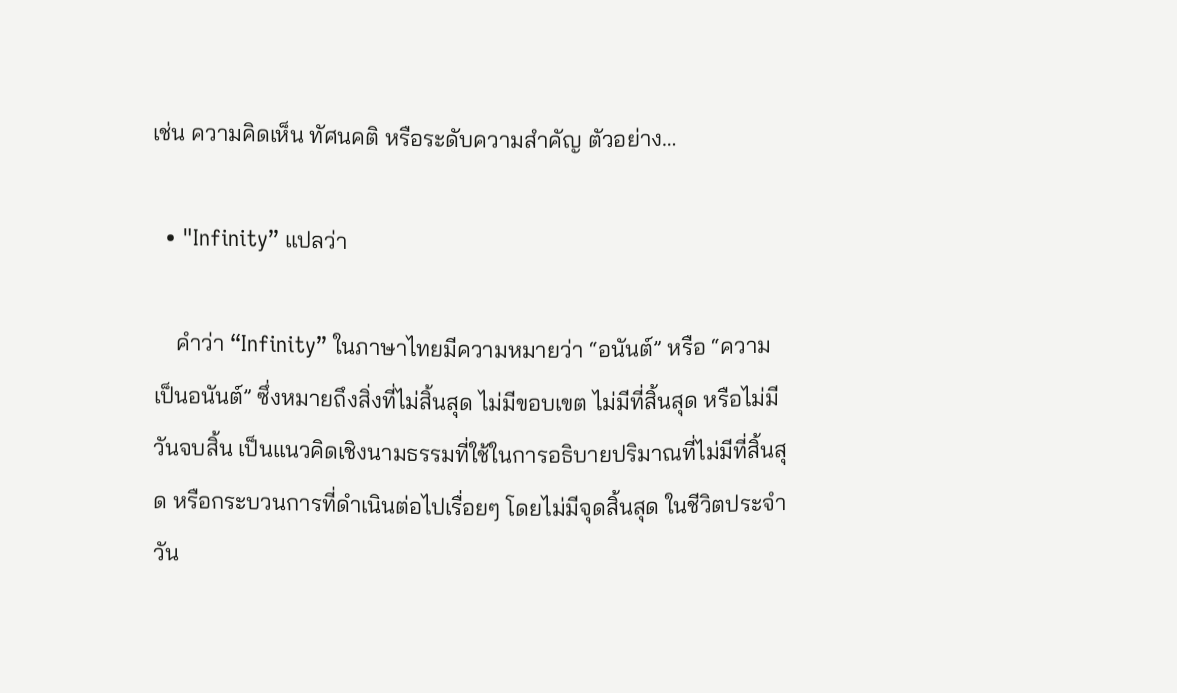เช่น ความคิดเห็น ทัศนคติ หรือระดับความสำคัญ ตัวอย่าง…

  • "Infinity” แปลว่า

    คำว่า “Infinity” ในภาษาไทยมีความหมายว่า “อนันต์” หรือ “ความเป็นอนันต์” ซึ่งหมายถึงสิ่งที่ไม่สิ้นสุด ไม่มีขอบเขต ไม่มีที่สิ้นสุด หรือไม่มีวันจบสิ้น เป็นแนวคิดเชิงนามธรรมที่ใช้ในการอธิบายปริมาณที่ไม่มีที่สิ้นสุด หรือกระบวนการที่ดำเนินต่อไปเรื่อยๆ โดยไม่มีจุดสิ้นสุด ในชีวิตประจำวัน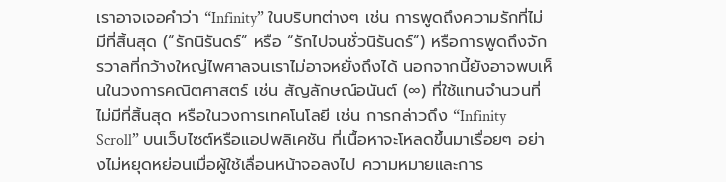เราอาจเจอคำว่า “Infinity” ในบริบทต่างๆ เช่น การพูดถึงความรักที่ไม่มีที่สิ้นสุด (“รักนิรันดร์” หรือ “รักไปจนชั่วนิรันดร์”) หรือการพูดถึงจักรวาลที่กว้างใหญ่ไพศาลจนเราไม่อาจหยั่งถึงได้ นอกจากนี้ยังอาจพบเห็นในวงการคณิตศาสตร์ เช่น สัญลักษณ์อนันต์ (∞) ที่ใช้แทนจำนวนที่ไม่มีที่สิ้นสุด หรือในวงการเทคโนโลยี เช่น การกล่าวถึง “Infinity Scroll” บนเว็บไซต์หรือแอปพลิเคชัน ที่เนื้อหาจะโหลดขึ้นมาเรื่อยๆ อย่างไม่หยุดหย่อนเมื่อผู้ใช้เลื่อนหน้าจอลงไป ความหมายและการ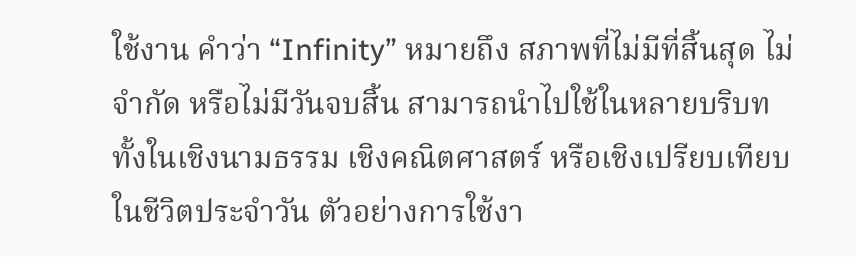ใช้งาน คำว่า “Infinity” หมายถึง สภาพที่ไม่มีที่สิ้นสุด ไม่จำกัด หรือไม่มีวันจบสิ้น สามารถนำไปใช้ในหลายบริบท ทั้งในเชิงนามธรรม เชิงคณิตศาสตร์ หรือเชิงเปรียบเทียบในชีวิตประจำวัน ตัวอย่างการใช้งา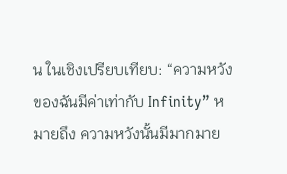น ในเชิงเปรียบเทียบ: “ความหวังของฉันมีค่าเท่ากับ Infinity” หมายถึง ความหวังนั้นมีมากมาย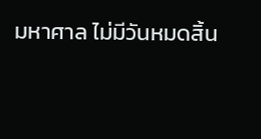มหาศาล ไม่มีวันหมดสิ้น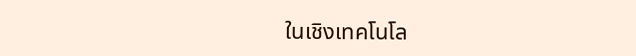ในเชิงเทคโนโล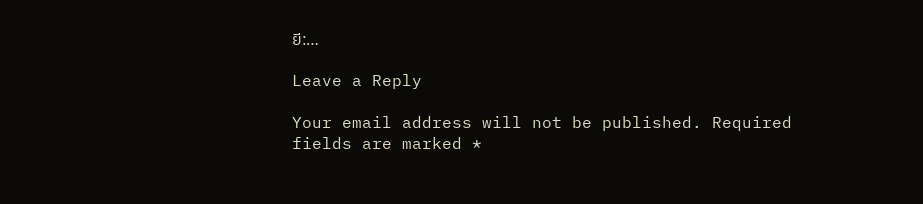ยี:…

Leave a Reply

Your email address will not be published. Required fields are marked *